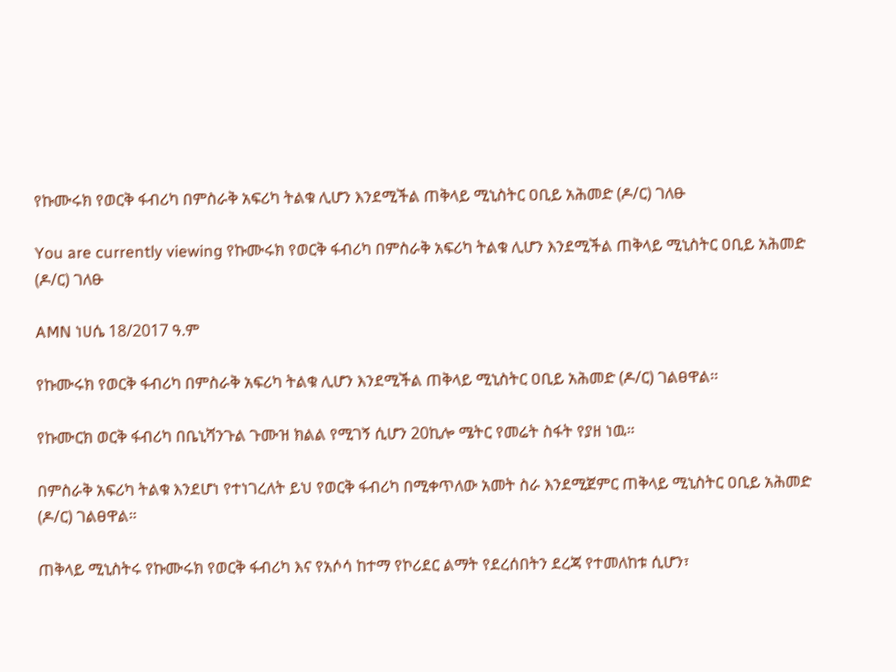የኩሙሩክ የወርቅ ፋብሪካ በምስራቅ አፍሪካ ትልቁ ሊሆን እንደሚችል ጠቅላይ ሚኒስትር ዐቢይ አሕመድ (ዶ/ር) ገለፁ

You are currently viewing የኩሙሩክ የወርቅ ፋብሪካ በምስራቅ አፍሪካ ትልቁ ሊሆን እንደሚችል ጠቅላይ ሚኒስትር ዐቢይ አሕመድ (ዶ/ር) ገለፁ

AMN ነሀሴ 18/2017 ዓ.ም

የኩሙሩክ የወርቅ ፋብሪካ በምስራቅ አፍሪካ ትልቁ ሊሆን እንደሚችል ጠቅላይ ሚኒስትር ዐቢይ አሕመድ (ዶ/ር) ገልፀዋል፡፡

የኩሙርክ ወርቅ ፋብሪካ በቤኒሻንጉል ጉሙዝ ክልል የሚገኝ ሲሆን 20ኪሎ ሜትር የመሬት ስፋት የያዘ ነዉ።

በምስራቅ አፍሪካ ትልቁ እንደሆነ የተነገረለት ይህ የወርቅ ፋብሪካ በሚቀጥለው አመት ስራ እንደሚጀምር ጠቅላይ ሚኒስትር ዐቢይ አሕመድ (ዶ/ር) ገልፀዋል።

ጠቅላይ ሚኒስትሩ የኩሙሩክ የወርቅ ፋብሪካ እና የአሶሳ ከተማ የኮሪደር ልማት የደረሰበትን ደረጃ የተመለከቱ ሲሆን፣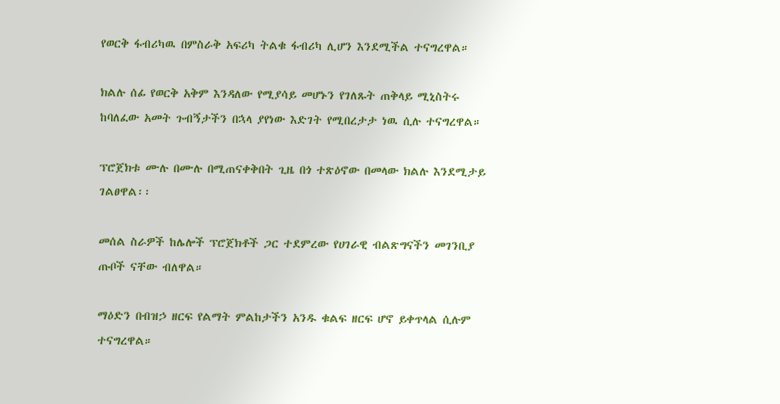የወርቅ ፋብሪካዉ በምስራቅ አፍሪካ ትልቁ ፋብሪካ ሊሆን እንደሚችል ተናግረዋል።

ክልሉ ሰፊ የወርቅ አቅም እንዳለው የሚያሳይ መሆኑን የገለጹት ጠቅላይ ሚኒስትሩ ከባለፈው አመት ጉብኝታችን በኋላ ያየነው እድገት የሚበረታታ ነዉ ሲሉ ተናግረዋል።

ፕሮጀክቱ ሙሉ በሙሉ በሚጠናቀቅበት ጊዜ በጎ ተጽዕኖው በመላው ክልሉ እንደሚታይ ገልፀዋል፡፡

መሰል ስራዎች ከሌሎች ፕሮጀክቶች ጋር ተደምረው የሀገራዊ ብልጽግናችን መገንቢያ ጡቦች ናቸው ብለዋል።

ማዕድን በብዝኃ ዘርፍ የልማት ምልከታችን አንዱ ቁልፍ ዘርፍ ሆኖ ይቀጥላል ሲሉም ተናግረዋል።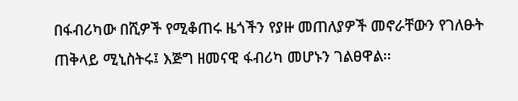በፋብሪካው በሺዎች የሚቆጠሩ ዜጎችን የያዙ መጠለያዎች መኖራቸውን የገለፁት ጠቅላይ ሚኒስትሩ፤ እጅግ ዘመናዊ ፋብሪካ መሆኑን ገልፀዋል፡፡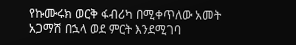የኩሙሩክ ወርቅ ፋብሪካ በሚቀጥለው አመት አጋማሽ በኋላ ወደ ምርት እንደሚገባ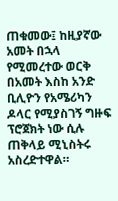ጠቁመው፤ ከዚያኛው አመት በኋላ የሚመረተው ወርቅ በአመት እስከ አንድ ቢሊዮን የአሜሪካን ዶላር የሚያስገኝ ግዙፍ ፕሮጀክት ነው ሲሉ ጠቅላይ ሚኒስትሩ አስረድተዋል።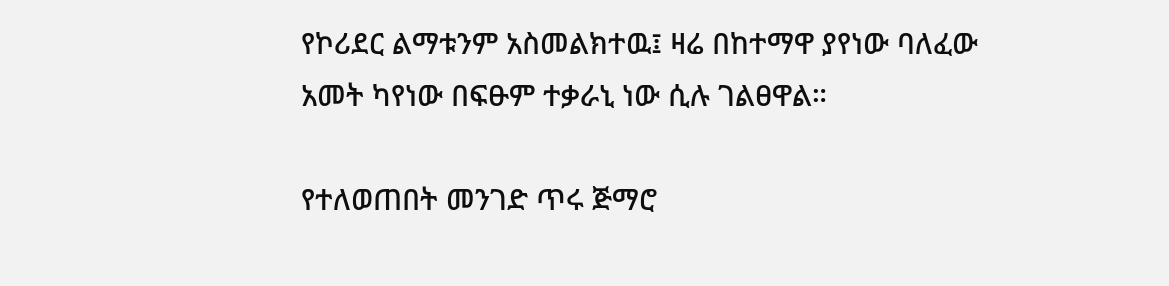የኮሪደር ልማቱንም አስመልክተዉ፤ ዛሬ በከተማዋ ያየነው ባለፈው አመት ካየነው በፍፁም ተቃራኒ ነው ሲሉ ገልፀዋል።

የተለወጠበት መንገድ ጥሩ ጅማሮ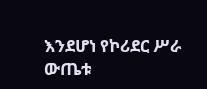እንደሆነ የኮሪደር ሥራ ውጤቱ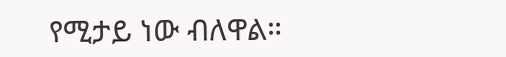የሚታይ ነው ብለዋል።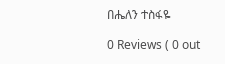በሔለን ተስፋዬ

0 Reviews ( 0 out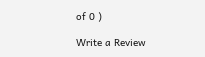of 0 )

Write a Review